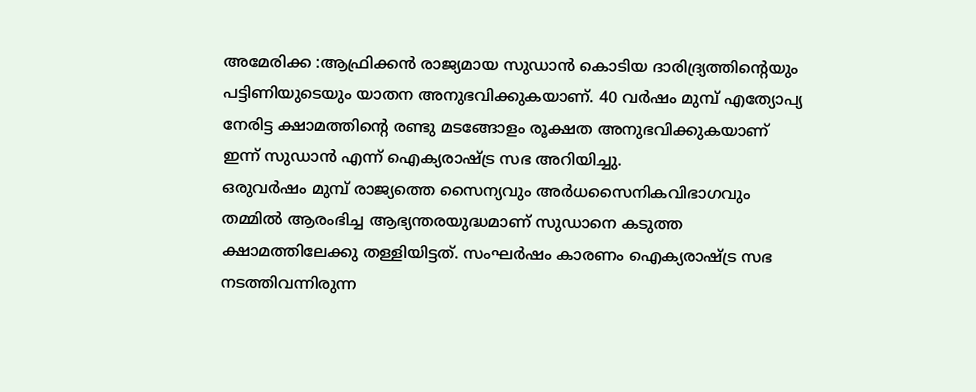അമേരിക്ക :ആഫ്രിക്കൻ രാജ്യമായ സുഡാൻ കൊടിയ ദാരിദ്ര്യത്തിന്റെയും പട്ടിണിയുടെയും യാതന അനുഭവിക്കുകയാണ്. 40 വർഷം മുമ്പ് എത്യോപ്യ നേരിട്ട ക്ഷാമത്തിന്റെ രണ്ടു മടങ്ങോളം രൂക്ഷത അനുഭവിക്കുകയാണ് ഇന്ന് സുഡാൻ എന്ന് ഐക്യരാഷ്ട്ര സഭ അറിയിച്ചു.
ഒരുവർഷം മുമ്പ് രാജ്യത്തെ സൈന്യവും അർധസൈനികവിഭാഗവും തമ്മിൽ ആരംഭിച്ച ആഭ്യന്തരയുദ്ധമാണ് സുഡാനെ കടുത്ത ക്ഷാമത്തിലേക്കു തള്ളിയിട്ടത്. സംഘർഷം കാരണം ഐക്യരാഷ്ട്ര സഭ നടത്തിവന്നിരുന്ന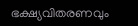ഭക്ഷ്യവിതരണവും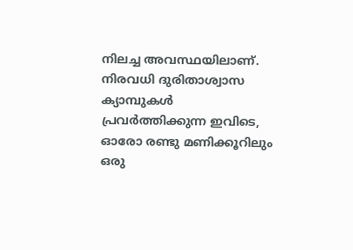നിലച്ച അവസ്ഥയിലാണ്. നിരവധി ദുരിതാശ്വാസ ക്യാമ്പുകൾ പ്രവർത്തിക്കുന്ന ഇവിടെ, ഓരോ രണ്ടു മണിക്കൂറിലും ഒരു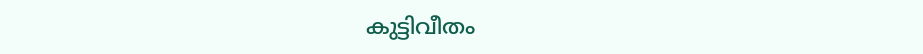കുട്ടിവീതം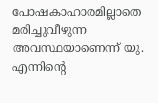പോഷകാഹാരമില്ലാതെ മരിച്ചുവീഴുന്ന അവസ്ഥയാണെന്ന് യു. എന്നിന്റെ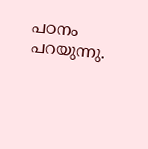പഠനം പറയുന്നു.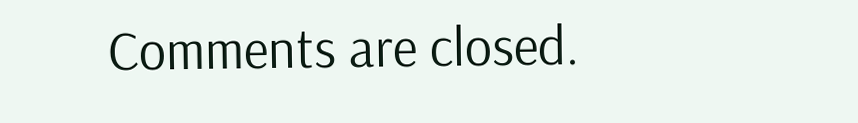Comments are closed.